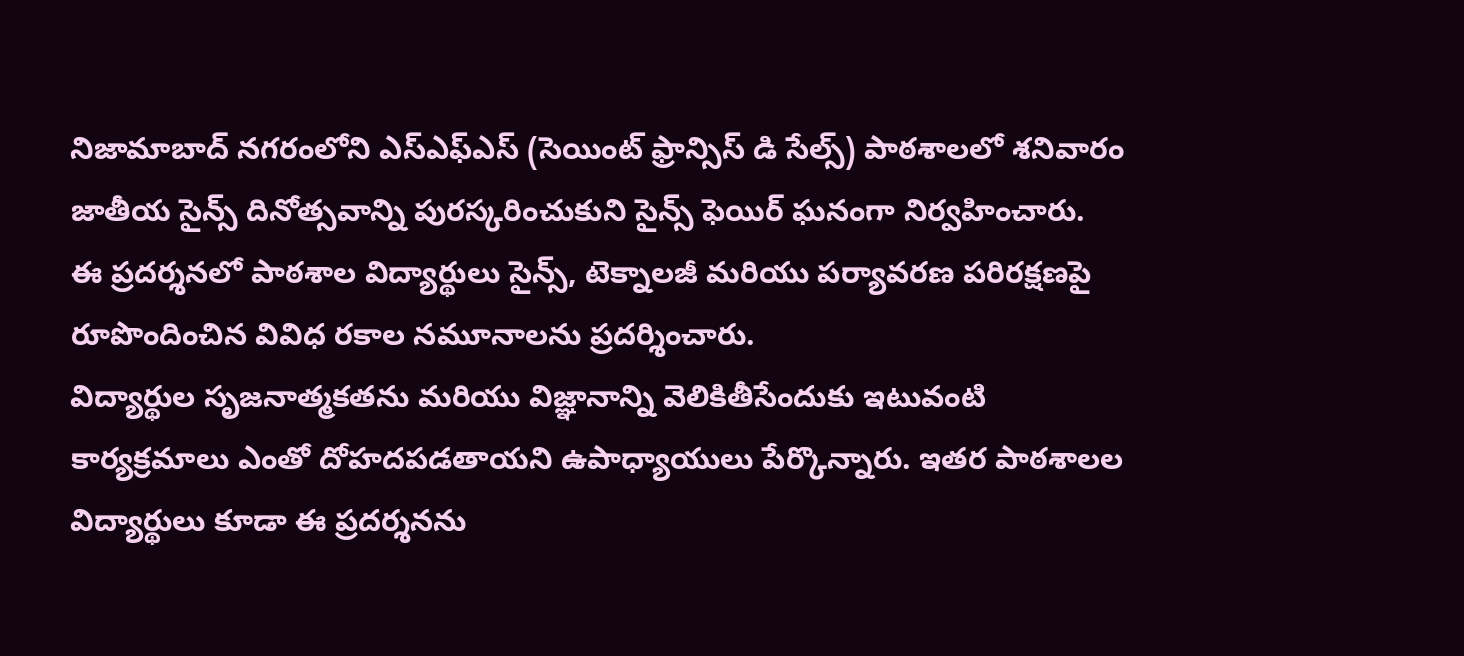నిజామాబాద్ నగరంలోని ఎస్ఎఫ్ఎస్ (సెయింట్ ఫ్రాన్సిస్ డి సేల్స్) పాఠశాలలో శనివారం జాతీయ సైన్స్ దినోత్సవాన్ని పురస్కరించుకుని సైన్స్ ఫెయిర్ ఘనంగా నిర్వహించారు.
ఈ ప్రదర్శనలో పాఠశాల విద్యార్థులు సైన్స్, టెక్నాలజీ మరియు పర్యావరణ పరిరక్షణపై రూపొందించిన వివిధ రకాల నమూనాలను ప్రదర్శించారు.
విద్యార్థుల సృజనాత్మకతను మరియు విజ్ఞానాన్ని వెలికితీసేందుకు ఇటువంటి కార్యక్రమాలు ఎంతో దోహదపడతాయని ఉపాధ్యాయులు పేర్కొన్నారు. ఇతర పాఠశాలల విద్యార్థులు కూడా ఈ ప్రదర్శనను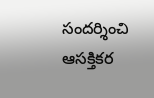సందర్శించి ఆసక్తికర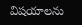విషయాలను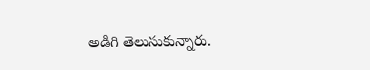అడిగి తెలుసుకున్నారు.